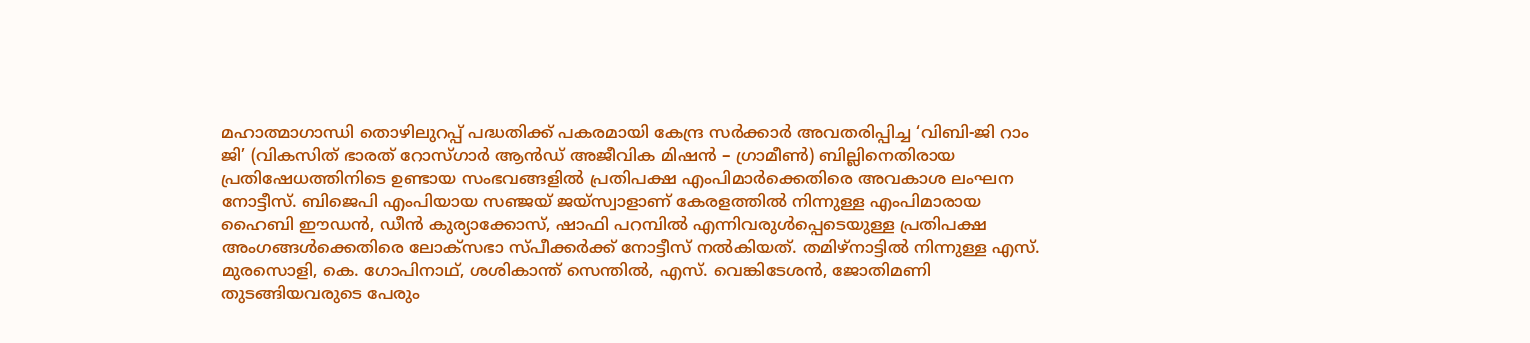മഹാത്മാഗാന്ധി തൊഴിലുറപ്പ് പദ്ധതിക്ക് പകരമായി കേന്ദ്ര സർക്കാർ അവതരിപ്പിച്ച ‘വിബി-ജി റാം ജി’ (വികസിത് ഭാരത് റോസ്ഗാർ ആൻഡ് അജീവിക മിഷൻ – ഗ്രാമീൺ) ബില്ലിനെതിരായ പ്രതിഷേധത്തിനിടെ ഉണ്ടായ സംഭവങ്ങളിൽ പ്രതിപക്ഷ എംപിമാർക്കെതിരെ അവകാശ ലംഘന നോട്ടീസ്. ബിജെപി എംപിയായ സഞ്ജയ് ജയ്സ്വാളാണ് കേരളത്തിൽ നിന്നുള്ള എംപിമാരായ ഹൈബി ഈഡൻ, ഡീൻ കുര്യാക്കോസ്, ഷാഫി പറമ്പിൽ എന്നിവരുൾപ്പെടെയുള്ള പ്രതിപക്ഷ അംഗങ്ങൾക്കെതിരെ ലോക്സഭാ സ്പീക്കർക്ക് നോട്ടീസ് നൽകിയത്. തമിഴ്നാട്ടിൽ നിന്നുള്ള എസ്. മുരസൊളി, കെ. ഗോപിനാഥ്, ശശികാന്ത് സെന്തിൽ, എസ്. വെങ്കിടേശൻ, ജോതിമണി തുടങ്ങിയവരുടെ പേരും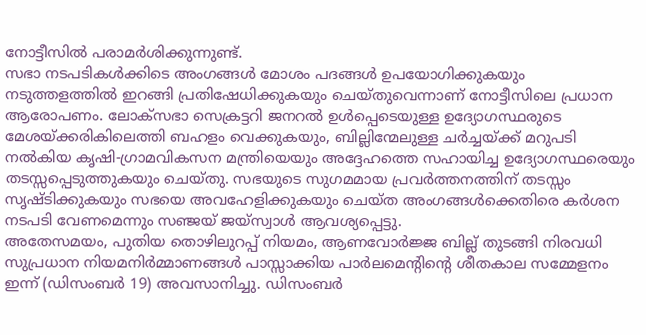നോട്ടീസിൽ പരാമർശിക്കുന്നുണ്ട്.
സഭാ നടപടികൾക്കിടെ അംഗങ്ങൾ മോശം പദങ്ങൾ ഉപയോഗിക്കുകയും നടുത്തളത്തിൽ ഇറങ്ങി പ്രതിഷേധിക്കുകയും ചെയ്തുവെന്നാണ് നോട്ടീസിലെ പ്രധാന ആരോപണം. ലോക്സഭാ സെക്രട്ടറി ജനറൽ ഉൾപ്പെടെയുള്ള ഉദ്യോഗസ്ഥരുടെ മേശയ്ക്കരികിലെത്തി ബഹളം വെക്കുകയും, ബില്ലിന്മേലുള്ള ചർച്ചയ്ക്ക് മറുപടി നൽകിയ കൃഷി-ഗ്രാമവികസന മന്ത്രിയെയും അദ്ദേഹത്തെ സഹായിച്ച ഉദ്യോഗസ്ഥരെയും തടസ്സപ്പെടുത്തുകയും ചെയ്തു. സഭയുടെ സുഗമമായ പ്രവർത്തനത്തിന് തടസ്സം സൃഷ്ടിക്കുകയും സഭയെ അവഹേളിക്കുകയും ചെയ്ത അംഗങ്ങൾക്കെതിരെ കർശന നടപടി വേണമെന്നും സഞ്ജയ് ജയ്സ്വാൾ ആവശ്യപ്പെട്ടു.
അതേസമയം, പുതിയ തൊഴിലുറപ്പ് നിയമം, ആണവോർജ്ജ ബില്ല് തുടങ്ങി നിരവധി സുപ്രധാന നിയമനിർമ്മാണങ്ങൾ പാസ്സാക്കിയ പാർലമെന്റിന്റെ ശീതകാല സമ്മേളനം ഇന്ന് (ഡിസംബർ 19) അവസാനിച്ചു. ഡിസംബർ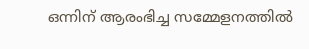ഒന്നിന് ആരംഭിച്ച സമ്മേളനത്തിൽ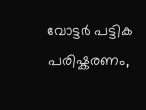വോട്ടർ പട്ടിക പരിഷ്കരണം,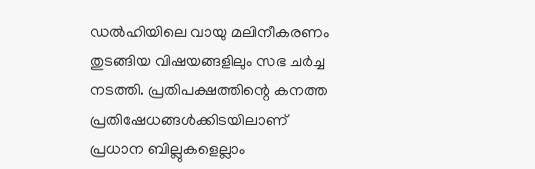ഡൽഹിയിലെ വായു മലിനീകരണം തുടങ്ങിയ വിഷയങ്ങളിലും സഭ ചർച്ച നടത്തി. പ്രതിപക്ഷത്തിന്റെ കനത്ത പ്രതിഷേധങ്ങൾക്കിടയിലാണ് പ്രധാന ബില്ലുകളെല്ലാം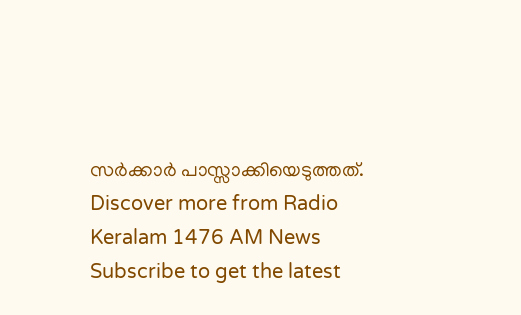സർക്കാർ പാസ്സാക്കിയെടുത്തത്.
Discover more from Radio Keralam 1476 AM News
Subscribe to get the latest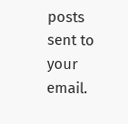posts sent to your email.